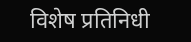विशेष प्रतिनिधी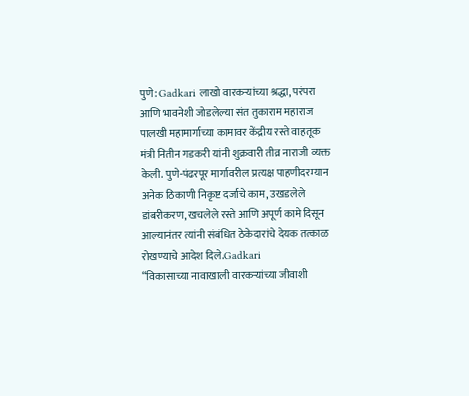पुणे: Gadkari लाखो वारकऱ्यांच्या श्रद्धा, परंपरा आणि भावनेशी जोडलेल्या संत तुकाराम महाराज पालखी महामार्गाच्या कामावर केंद्रीय रस्ते वाहतूक मंत्री नितीन गडकरी यांनी शुक्रवारी तीव्र नाराजी व्यक्त केली. पुणे-पंढरपूर मार्गावरील प्रत्यक्ष पाहणीदरम्यान अनेक ठिकाणी निकृष्ट दर्जाचे काम, उखडलेले डांबरीकरण, खचलेले रस्ते आणि अपूर्ण कामे दिसून आल्यानंतर त्यांनी संबंधित ठेकेदारांचे देयक तत्काळ रोखण्याचे आदेश दिले.Gadkari
“विकासाच्या नावाखाली वारकऱ्यांच्या जीवाशी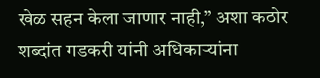खेळ सहन केला जाणार नाही,” अशा कठोर शब्दांत गडकरी यांनी अधिकाऱ्यांना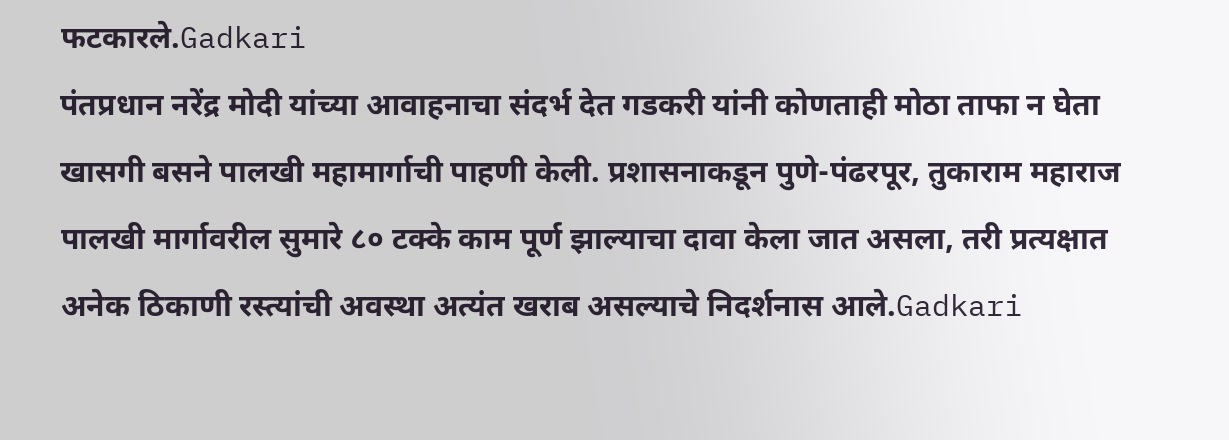फटकारले.Gadkari
पंतप्रधान नरेंद्र मोदी यांच्या आवाहनाचा संदर्भ देत गडकरी यांनी कोणताही मोठा ताफा न घेता खासगी बसने पालखी महामार्गाची पाहणी केली. प्रशासनाकडून पुणे-पंढरपूर, तुकाराम महाराज पालखी मार्गावरील सुमारे ८० टक्के काम पूर्ण झाल्याचा दावा केला जात असला, तरी प्रत्यक्षात अनेक ठिकाणी रस्त्यांची अवस्था अत्यंत खराब असल्याचे निदर्शनास आले.Gadkari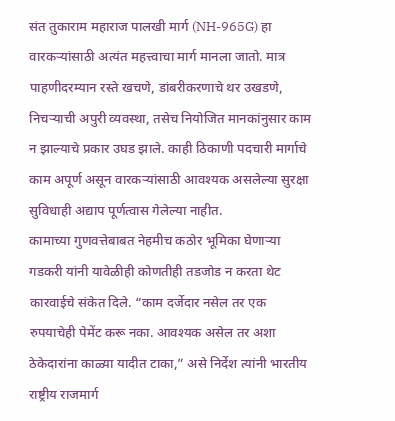संत तुकाराम महाराज पालखी मार्ग (NH-965G) हा वारकऱ्यांसाठी अत्यंत महत्त्वाचा मार्ग मानला जातो. मात्र पाहणीदरम्यान रस्ते खचणे, डांबरीकरणाचे थर उखडणे, निचऱ्याची अपुरी व्यवस्था, तसेच नियोजित मानकांनुसार काम न झाल्याचे प्रकार उघड झाले. काही ठिकाणी पदचारी मार्गाचे काम अपूर्ण असून वारकऱ्यांसाठी आवश्यक असलेल्या सुरक्षा सुविधाही अद्याप पूर्णत्वास गेलेल्या नाहीत.
कामाच्या गुणवत्तेबाबत नेहमीच कठोर भूमिका घेणाऱ्या गडकरी यांनी यावेळीही कोणतीही तडजोड न करता थेट कारवाईचे संकेत दिले. “काम दर्जेदार नसेल तर एक रुपयाचेही पेमेंट करू नका. आवश्यक असेल तर अशा ठेकेदारांना काळ्या यादीत टाका,” असे निर्देश त्यांनी भारतीय राष्ट्रीय राजमार्ग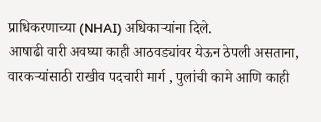प्राधिकरणाच्या (NHAI) अधिकाऱ्यांना दिले.
आषाढी वारी अवघ्या काही आठवड्यांवर येऊन ठेपली असताना, वारकऱ्यांसाठी राखीव पदचारी मार्ग , पुलांची कामे आणि काही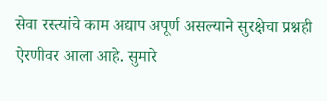सेवा रस्त्यांचे काम अद्याप अपूर्ण असल्याने सुरक्षेचा प्रश्नही ऐरणीवर आला आहे. सुमारे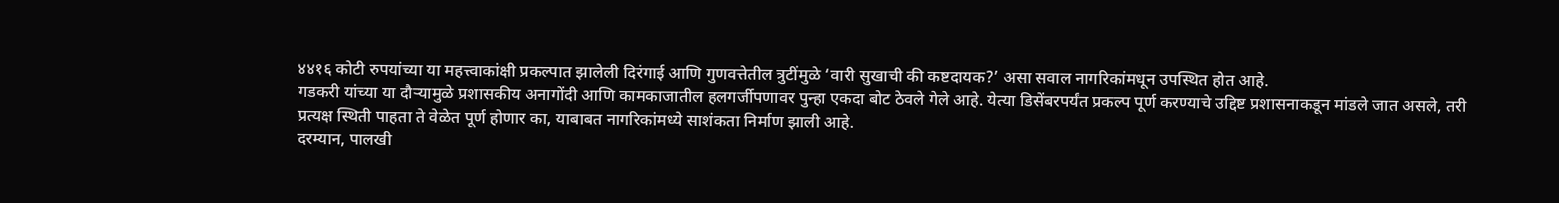४४१६ कोटी रुपयांच्या या महत्त्वाकांक्षी प्रकल्पात झालेली दिरंगाई आणि गुणवत्तेतील त्रुटींमुळे ‘वारी सुखाची की कष्टदायक?’ असा सवाल नागरिकांमधून उपस्थित होत आहे.
गडकरी यांच्या या दौऱ्यामुळे प्रशासकीय अनागोंदी आणि कामकाजातील हलगर्जीपणावर पुन्हा एकदा बोट ठेवले गेले आहे. येत्या डिसेंबरपर्यंत प्रकल्प पूर्ण करण्याचे उद्दिष्ट प्रशासनाकडून मांडले जात असले, तरी प्रत्यक्ष स्थिती पाहता ते वेळेत पूर्ण होणार का, याबाबत नागरिकांमध्ये साशंकता निर्माण झाली आहे.
दरम्यान, पालखी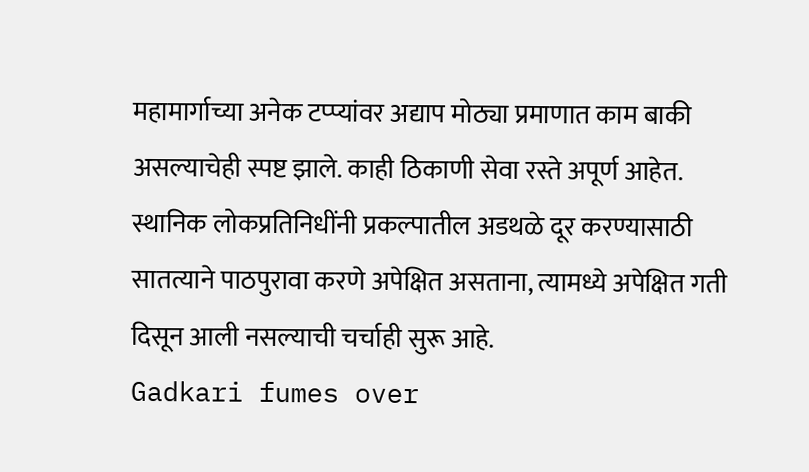महामार्गाच्या अनेक टप्प्यांवर अद्याप मोठ्या प्रमाणात काम बाकी असल्याचेही स्पष्ट झाले. काही ठिकाणी सेवा रस्ते अपूर्ण आहेत. स्थानिक लोकप्रतिनिधींनी प्रकल्पातील अडथळे दूर करण्यासाठी सातत्याने पाठपुरावा करणे अपेक्षित असताना, त्यामध्ये अपेक्षित गती दिसून आली नसल्याची चर्चाही सुरू आहे.
Gadkari fumes over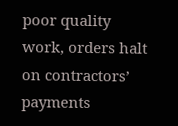poor quality work, orders halt on contractors’ payments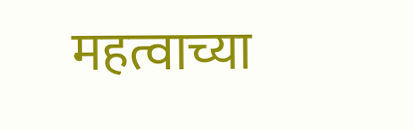महत्वाच्या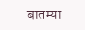बातम्या